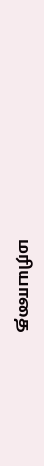மரியாதை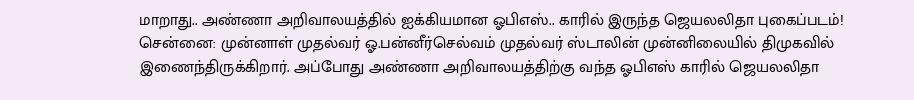மாறாது.. அண்ணா அறிவாலயத்தில் ஐக்கியமான ஓபிஎஸ்.. காரில் இருந்த ஜெயலலிதா புகைப்படம்!
சென்னை: முன்னாள் முதல்வர் ஓ.பன்னீர்செல்வம் முதல்வர் ஸ்டாலின் முன்னிலையில் திமுகவில் இணைந்திருக்கிறார். அப்போது அண்ணா அறிவாலயத்திற்கு வந்த ஓபிஎஸ் காரில் ஜெயலலிதா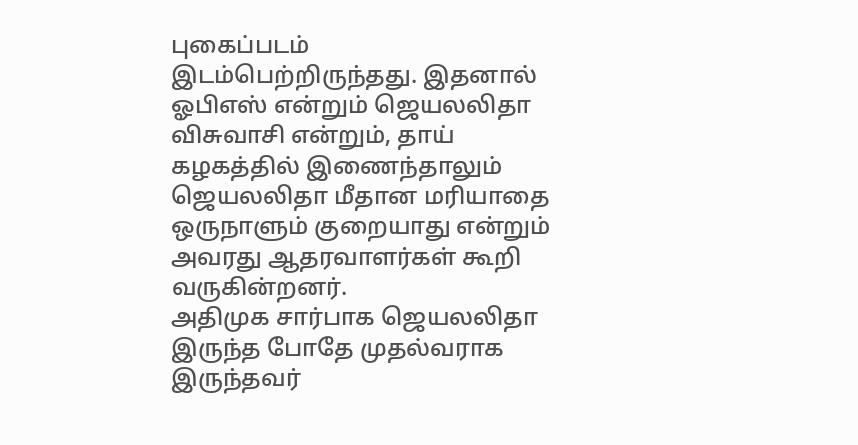புகைப்படம் இடம்பெற்றிருந்தது. இதனால் ஓபிஎஸ் என்றும் ஜெயலலிதா விசுவாசி என்றும், தாய் கழகத்தில் இணைந்தாலும் ஜெயலலிதா மீதான மரியாதை ஒருநாளும் குறையாது என்றும் அவரது ஆதரவாளர்கள் கூறி வருகின்றனர்.
அதிமுக சார்பாக ஜெயலலிதா இருந்த போதே முதல்வராக இருந்தவர்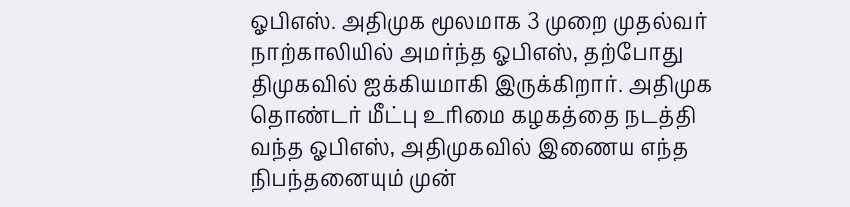ஓபிஎஸ். அதிமுக மூலமாக 3 முறை முதல்வர் நாற்காலியில் அமர்ந்த ஓபிஎஸ், தற்போது திமுகவில் ஐக்கியமாகி இருக்கிறார். அதிமுக தொண்டர் மீட்பு உரிமை கழகத்தை நடத்தி வந்த ஓபிஎஸ், அதிமுகவில் இணைய எந்த நிபந்தனையும் முன்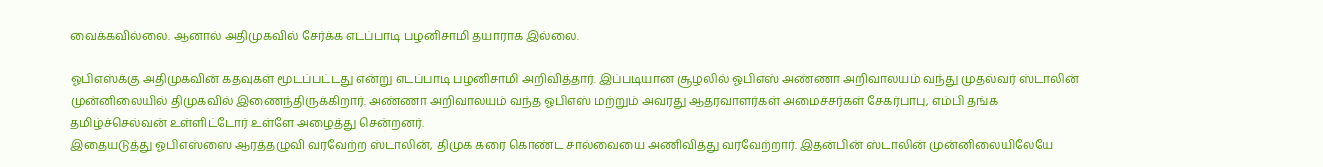வைக்கவில்லை. ஆனால் அதிமுகவில் சேர்க்க எடப்பாடி பழனிசாமி தயாராக இல்லை.

ஓபிஎஸ்க்கு அதிமுகவின் கதவுகள் மூடப்பட்டது என்று எடப்பாடி பழனிசாமி அறிவித்தார். இப்படியான சூழலில் ஓபிஎஸ் அண்ணா அறிவாலயம் வந்து முதல்வர் ஸ்டாலின் முன்னிலையில் திமுகவில் இணைந்திருக்கிறார். அண்ணா அறிவாலயம் வந்த ஓபிஎஸ் மற்றும் அவரது ஆதரவாளர்கள் அமைச்சர்கள் சேகர்பாபு, எம்பி தங்க தமிழ்ச்செல்வன் உள்ளிட்டோர் உள்ளே அழைத்து சென்றனர்.
இதையடுத்து ஓபிஎஸ்ஸை ஆரத்தழுவி வரவேற்ற ஸ்டாலின், திமுக கரை கொண்ட சால்வையை அணிவித்து வரவேற்றார். இதன்பின் ஸ்டாலின் முன்னிலையிலேயே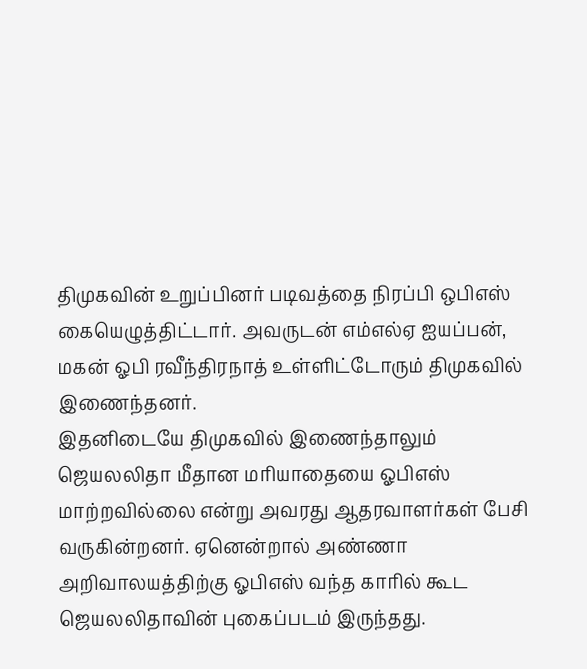திமுகவின் உறுப்பினர் படிவத்தை நிரப்பி ஒபிஎஸ் கையெழுத்திட்டார். அவருடன் எம்எல்ஏ ஐயப்பன், மகன் ஓபி ரவீந்திரநாத் உள்ளிட்டோரும் திமுகவில் இணைந்தனர்.
இதனிடையே திமுகவில் இணைந்தாலும் ஜெயலலிதா மீதான மரியாதையை ஓபிஎஸ் மாற்றவில்லை என்று அவரது ஆதரவாளர்கள் பேசி வருகின்றனர். ஏனென்றால் அண்ணா அறிவாலயத்திற்கு ஓபிஎஸ் வந்த காரில் கூட ஜெயலலிதாவின் புகைப்படம் இருந்தது.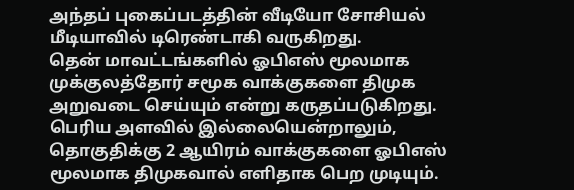அந்தப் புகைப்படத்தின் வீடியோ சோசியல் மீடியாவில் டிரெண்டாகி வருகிறது.
தென் மாவட்டங்களில் ஓபிஎஸ் மூலமாக முக்குலத்தோர் சமூக வாக்குகளை திமுக அறுவடை செய்யும் என்று கருதப்படுகிறது. பெரிய அளவில் இல்லையென்றாலும், தொகுதிக்கு 2 ஆயிரம் வாக்குகளை ஓபிஎஸ் மூலமாக திமுகவால் எளிதாக பெற முடியும்.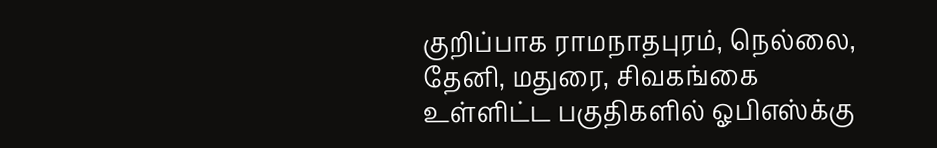குறிப்பாக ராமநாதபுரம், நெல்லை, தேனி, மதுரை, சிவகங்கை உள்ளிட்ட பகுதிகளில் ஓபிஎஸ்க்கு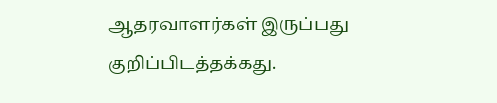ஆதரவாளர்கள் இருப்பது குறிப்பிடத்தக்கது.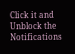Click it and Unblock the Notifications